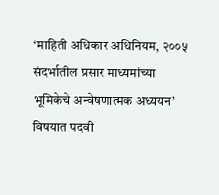‘माहिती अधिकार अधिनियम, २००५ संदर्भातील प्रसार माध्यमांच्या भूमिकेचे अन्वेषणात्मक अध्ययन’ विषयात पदवी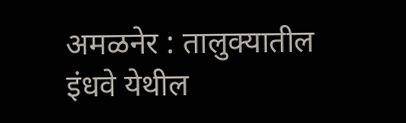अमळनेर : तालुक्यातील इंधवे येथील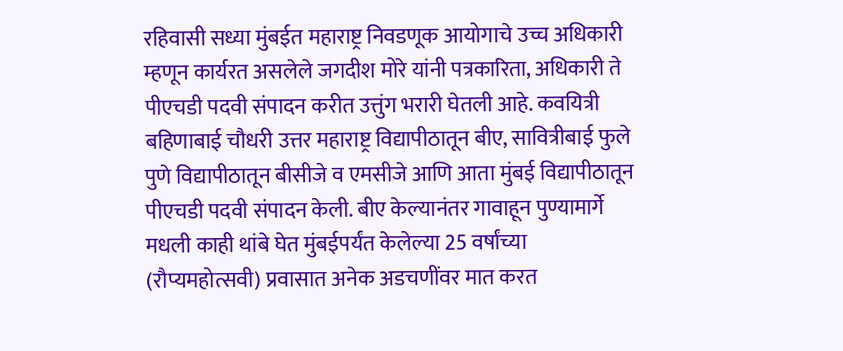रहिवासी सध्या मुंबईत महाराष्ट्र निवडणूक आयोगाचे उच्च अधिकारी म्हणून कार्यरत असलेले जगदीश मोरे यांनी पत्रकारिता, अधिकारी ते पीएचडी पदवी संपादन करीत उत्तुंग भरारी घेतली आहे. कवयित्री बहिणाबाई चौधरी उत्तर महाराष्ट्र विद्यापीठातून बीए, सावित्रीबाई फुले पुणे विद्यापीठातून बीसीजे व एमसीजे आणि आता मुंबई विद्यापीठातून पीएचडी पदवी संपादन केली. बीए केल्यानंतर गावाहून पुण्यामार्गे मधली काही थांबे घेत मुंबईपर्यंत केलेल्या 25 वर्षांच्या (रौप्यमहोत्सवी) प्रवासात अनेक अडचणींवर मात करत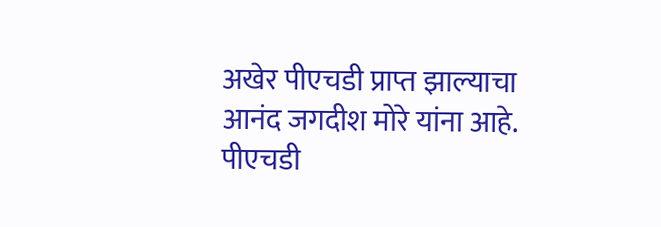अखेर पीएचडी प्राप्त झाल्याचा आनंद जगदीश मोरे यांना आहे.
पीएचडी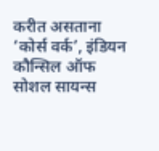करीत असताना ‘कोर्स वर्क’, इंडियन कौन्सिल ऑफ सोशल सायन्स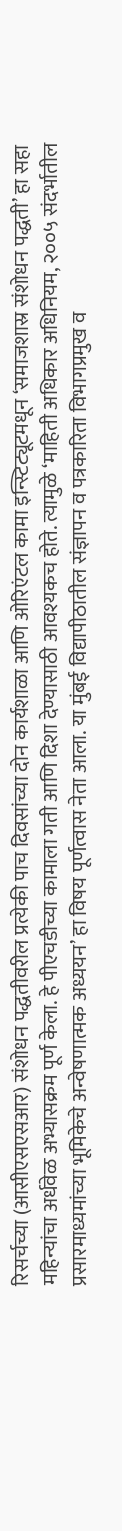रिसर्चच्या (आसीएसएसआर) संशोधन पद्धतीवरील प्रत्येकी पाच दिवसांच्या दोन कार्यशाळा आणि ओरिएंटल कामा इन्स्टिट्यूटमधून ‘समाजशास्र संशोधन पद्धती’ हा सहा महिन्यांचा अर्धवेळ अभ्यासक्रम पूर्ण केला. हे पीएचडीच्या कामाला गती आणि दिशा देण्यासाठी आवश्यकच होते. त्यामुळे ‘माहिती अधिकार अधिनियम, २००५ संदर्भातील प्रसारमाध्यमांच्या भूमिकेचे अन्वेषणात्मक अध्ययन’ हा विषय पूर्णत्वास नेता आला. या मुंबई विद्यापीठातील संज्ञापन व पत्रकारिता विभागप्रमुख व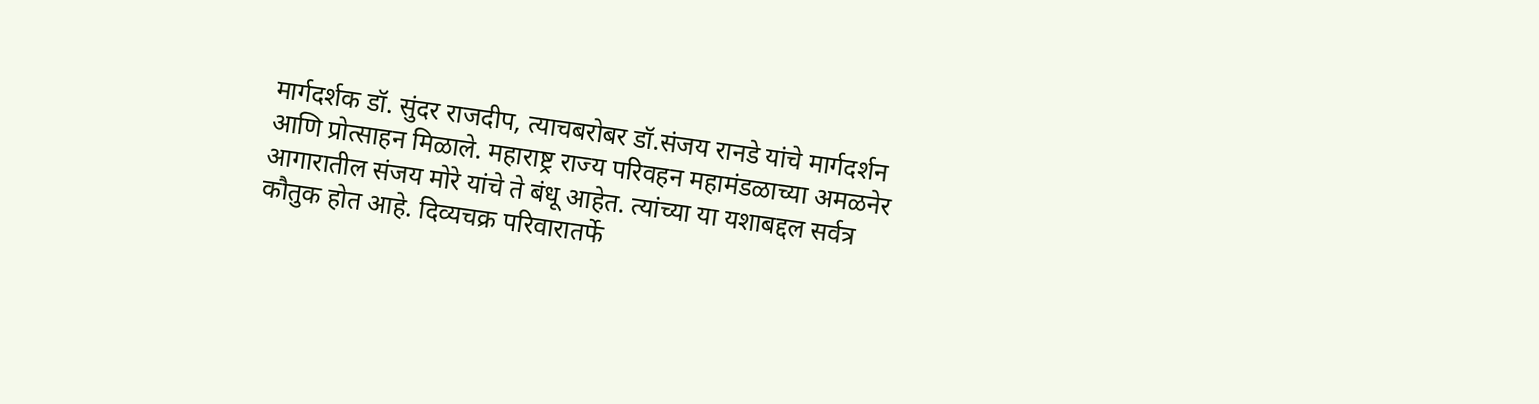मार्गदर्शक डॉ. सुंदर राजदीप, त्याचबरोबर डॉ.संजय रानडे यांचे मार्गदर्शन आणि प्रोत्साहन मिळाले. महाराष्ट्र राज्य परिवहन महामंडळाच्या अमळनेर आगारातील संजय मोरे यांचे ते बंधू आहेत. त्यांच्या या यशाबद्दल सर्वत्र कौतुक होत आहे. दिव्यचक्र परिवारातर्फे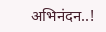अभिनंदन..!